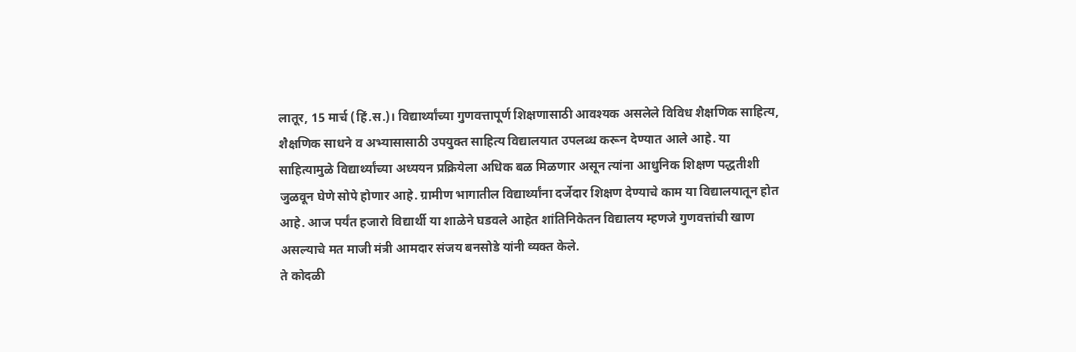लातूर, 15 मार्च (हिं.स.)। विद्यार्थ्यांच्या गुणवत्तापूर्ण शिक्षणासाठी आवश्यक असलेले विविध शैक्षणिक साहित्य, शैक्षणिक साधने व अभ्यासासाठी उपयुक्त साहित्य विद्यालयात उपलब्ध करून देण्यात आले आहे. या साहित्यामुळे विद्यार्थ्यांच्या अध्ययन प्रक्रियेला अधिक बळ मिळणार असून त्यांना आधुनिक शिक्षण पद्धतीशी जुळवून घेणे सोपे होणार आहे. ग्रामीण भागातील विद्यार्थ्यांना दर्जेदार शिक्षण देण्याचे काम या विद्यालयातून होत आहे. आज पर्यंत हजारो विद्यार्थी या शाळेने घडवले आहेत शांतिनिकेतन विद्यालय म्हणजे गुणवत्तांची खाण असल्याचे मत माजी मंत्री आमदार संजय बनसोडे यांनी व्यक्त केले.
ते कोदळी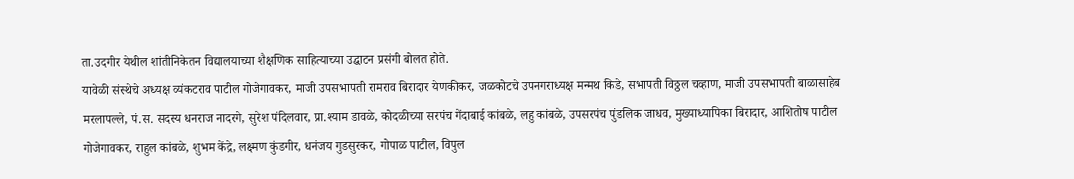ता.उदगीर येथील शांतीनिकेतन विद्यालयाच्या शैक्षणिक साहित्याच्या उद्घाटन प्रसंगी बोलत होते.
यावेळी संस्थेचे अध्यक्ष व्यंकटराव पाटील गोजेगावकर, माजी उपसभापती रामराव बिरादार येणकीकर, जळकोटचे उपनगराध्यक्ष मन्मथ किडे, सभापती विठ्ठल चव्हाण, माजी उपसभापती बाळासाहेब मरलापल्ले, पं.स. सदस्य धनराज नादरगे, सुरेश पंदिलवार, प्रा.श्याम डावळे, कोदळीच्या सरपंच गेंदाबाई कांबळे, लहु कांबळे, उपसरपंच पुंडलिक जाधव, मुख्याध्यापिका बिरादार, आशितोष पाटील गोजेगावकर, राहुल कांबळे, शुभम केंद्रे, लक्ष्मण कुंडगीर, धनंजय गुडसुरकर, गोपाळ पाटील, विपुल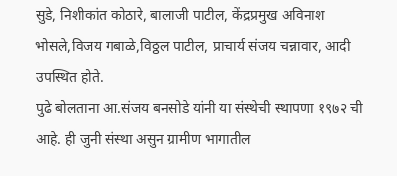सुडे, निशीकांत कोठारे, बालाजी पाटील, केंद्रप्रमुख अविनाश भोसले,विजय गबाळे,विठ्ठल पाटील, प्राचार्य संजय चन्नावार, आदी उपस्थित होते.
पुढे बोलताना आ.संजय बनसोडे यांनी या संस्थेची स्थापणा १९७२ ची आहे. ही जुनी संस्था असुन ग्रामीण भागातील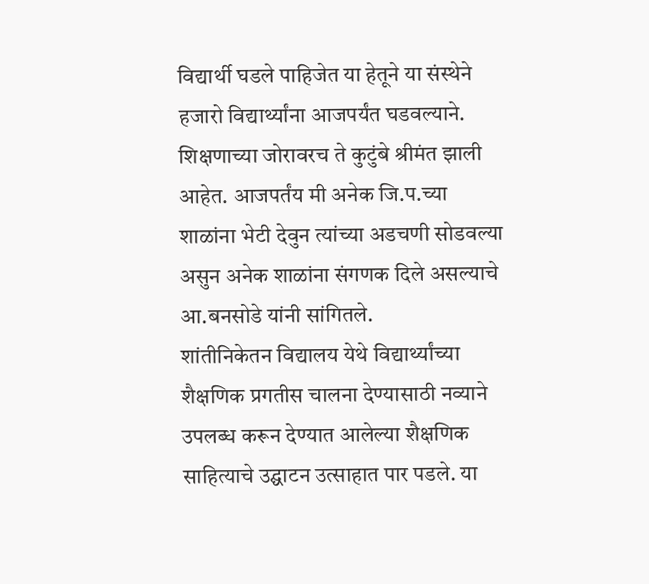विद्यार्थी घडले पाहिजेत या हेतूने या संस्थेने हजारो विद्यार्थ्यांना आजपर्यंत घडवल्याने. शिक्षणाच्या जोरावरच ते कुटुंबे श्रीमंत झाली आहेत. आजपर्तंय मी अनेक जि.प.च्या शाळांना भेटी देवुन त्यांच्या अडचणी सोडवल्या असुन अनेक शाळांना संगणक दिले असल्याचे आ.बनसोडे यांनी सांगितले.
शांतीनिकेतन विद्यालय येथे विद्यार्थ्यांच्या शैक्षणिक प्रगतीस चालना देण्यासाठी नव्याने उपलब्ध करून देण्यात आलेल्या शैक्षणिक साहित्याचे उद्घाटन उत्साहात पार पडले. या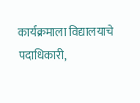कार्यक्रमाला विद्यालयाचे पदाधिकारी,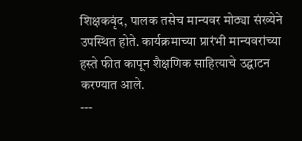शिक्षकवृंद, पालक तसेच मान्यवर मोठ्या संख्येने उपस्थित होते. कार्यक्रमाच्या प्रारंभी मान्यवरांच्या हस्ते फीत कापून शैक्षणिक साहित्याचे उद्घाटन करण्यात आले.
---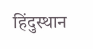हिंदुस्थान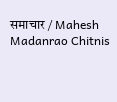समाचार / Mahesh Madanrao Chitnis